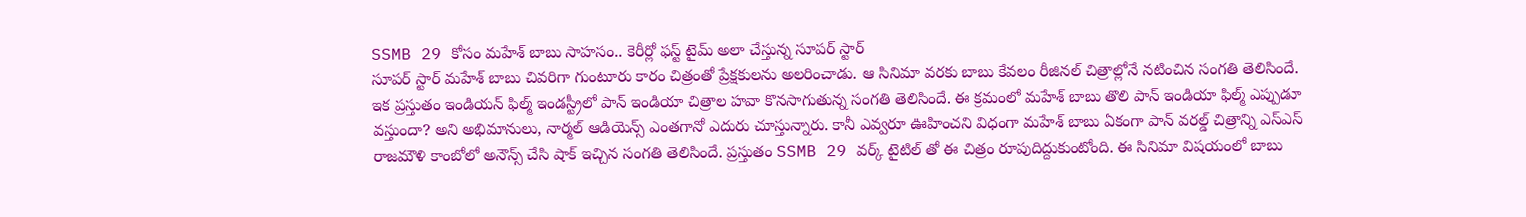SSMB 29 కోసం మహేశ్ బాబు సాహసం.. కెరీర్లో ఫస్ట్ టైమ్ అలా చేస్తున్న సూపర్ స్టార్
సూపర్ స్టార్ మహేశ్ బాబు చివరిగా గుంటూరు కారం చిత్రంతో ప్రేక్షకులను అలరించాడు. ఆ సినిమా వరకు బాబు కేవలం రీజినల్ చిత్రాల్లోనే నటించిన సంగతి తెలిసిందే. ఇక ప్రస్తుతం ఇండియన్ ఫిల్మ్ ఇండస్ట్రీలో పాన్ ఇండియా చిత్రాల హవా కొనసాగుతున్న సంగతి తెలిసిందే. ఈ క్రమంలో మహేశ్ బాబు తొలి పాన్ ఇండియా ఫిల్మ్ ఎప్పుడూ వస్తుందా? అని అభిమానులు, నార్మల్ ఆడియెన్స్ ఎంతగానో ఎదురు చూస్తున్నారు. కానీ ఎవ్వరూ ఊహించని విధంగా మహేశ్ బాబు ఏకంగా పాన్ వరల్డ్ చిత్రాన్ని ఎస్ఎస్ రాజమౌళి కాంబోలో అనౌన్స్ చేసి షాక్ ఇచ్చిన సంగతి తెలిసిందే. ప్రస్తుతం SSMB 29 వర్క్ టైటిల్ తో ఈ చిత్రం రూపుదిద్దుకుంటోంది. ఈ సినిమా విషయంలో బాబు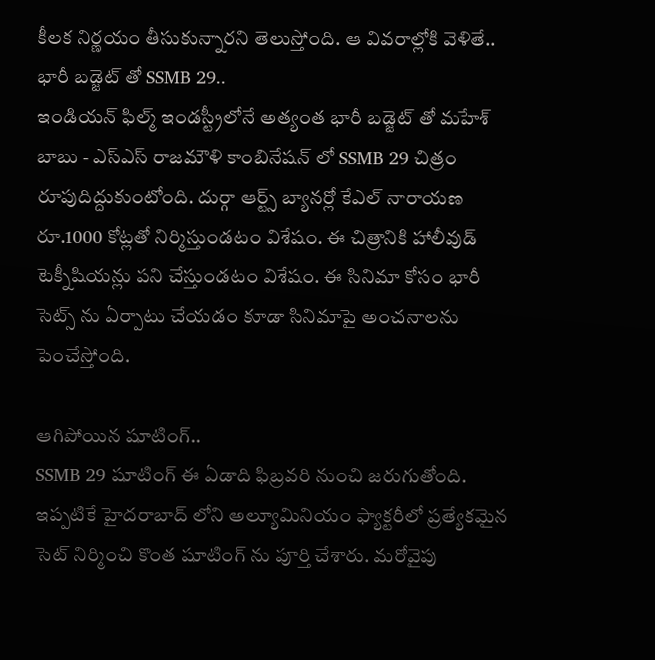కీలక నిర్ణయం తీసుకున్నారని తెలుస్తోంది. ఆ వివరాల్లోకి వెళితే..
భారీ బడ్జెట్ తో SSMB 29..
ఇండియన్ ఫిల్మ్ ఇండస్ట్రీలోనే అత్యంత భారీ బడ్జెట్ తో మహేశ్ బాబు - ఎస్ఎస్ రాజమౌళి కాంబినేషన్ లో SSMB 29 చిత్రం రూపుదిద్దుకుంటోంది. దుర్గా ఆర్ట్స్ బ్యానర్లో కేఎల్ నారాయణ రూ.1000 కోట్లతో నిర్మిస్తుండటం విశేషం. ఈ చిత్రానికి హాలీవుడ్ టెక్నీషియన్లు పని చేస్తుండటం విశేషం. ఈ సినిమా కోసం భారీ సెట్స్ ను ఏర్పాటు చేయడం కూడా సినిమాపై అంచనాలను పెంచేస్తోంది.

ఆగిపోయిన షూటింగ్..
SSMB 29 షూటింగ్ ఈ ఏడాది ఫిబ్రవరి నుంచి జరుగుతోంది. ఇప్పటికే హైదరాబాద్ లోని అల్యూమినియం ఫ్యాక్టరీలో ప్రత్యేకమైన సెట్ నిర్మించి కొంత షూటింగ్ ను పూర్తి చేశారు. మరోవైపు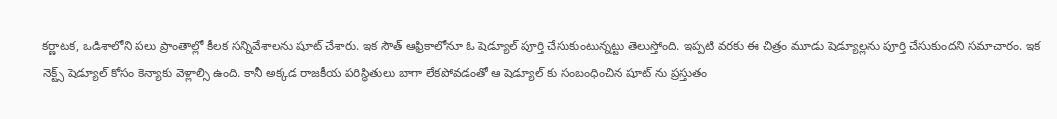కర్ణాటక, ఒడిశాలోని పలు ప్రాంతాల్లో కీలక సన్నివేశాలను షూట్ చేశారు. ఇక సౌత్ ఆఫ్రికాలోనూ ఓ షెడ్యూల్ పూర్తి చేసుకుంటున్నట్టు తెలుస్తోంది. ఇప్పటి వరకు ఈ చిత్రం మూడు షెడ్యూల్లను పూర్తి చేసుకుందని సమాచారం. ఇక నెక్ట్స్ షెడ్యూల్ కోసం కెన్యాకు వెళ్లాల్సి ఉంది. కానీ అక్కడ రాజకీయ పరిస్థితులు బాగా లేకపోవడంతో ఆ షెడ్యూల్ కు సంబంధించిన షూట్ ను ప్రస్తుతం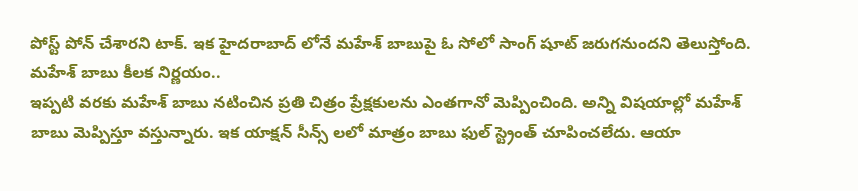పోస్ట్ పోన్ చేశారని టాక్. ఇక హైదరాబాద్ లోనే మహేశ్ బాబుపై ఓ సోలో సాంగ్ షూట్ జరుగనుందని తెలుస్తోంది.
మహేశ్ బాబు కీలక నిర్ణయం..
ఇప్పటి వరకు మహేశ్ బాబు నటించిన ప్రతి చిత్రం ప్రేక్షకులను ఎంతగానో మెప్పించింది. అన్ని విషయాల్లో మహేశ్ బాబు మెప్పిస్తూ వస్తున్నారు. ఇక యాక్షన్ సీన్స్ లలో మాత్రం బాబు ఫుల్ స్ట్రెంత్ చూపించలేదు. ఆయా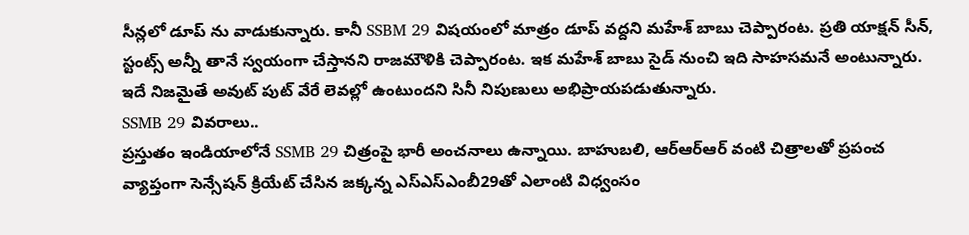సీన్లలో డూప్ ను వాడుకున్నారు. కానీ SSBM 29 విషయంలో మాత్రం డూప్ వద్దని మహేశ్ బాబు చెప్పారంట. ప్రతి యాక్షన్ సీన్, స్టంట్స్ అన్నీ తానే స్వయంగా చేస్తానని రాజమౌళికి చెప్పారంట. ఇక మహేశ్ బాబు సైడ్ నుంచి ఇది సాహసమనే అంటున్నారు. ఇదే నిజమైతే అవుట్ పుట్ వేరే లెవల్లో ఉంటుందని సినీ నిపుణులు అభిప్రాయపడుతున్నారు.
SSMB 29 వివరాలు..
ప్రస్తుతం ఇండియాలోనే SSMB 29 చిత్రంపై భారీ అంచనాలు ఉన్నాయి. బాహుబలి, ఆర్ఆర్ఆర్ వంటి చిత్రాలతో ప్రపంచ వ్యాప్తంగా సెన్సేషన్ క్రియేట్ చేసిన జక్కన్న ఎస్ఎస్ఎంబీ29తో ఎలాంటి విధ్వంసం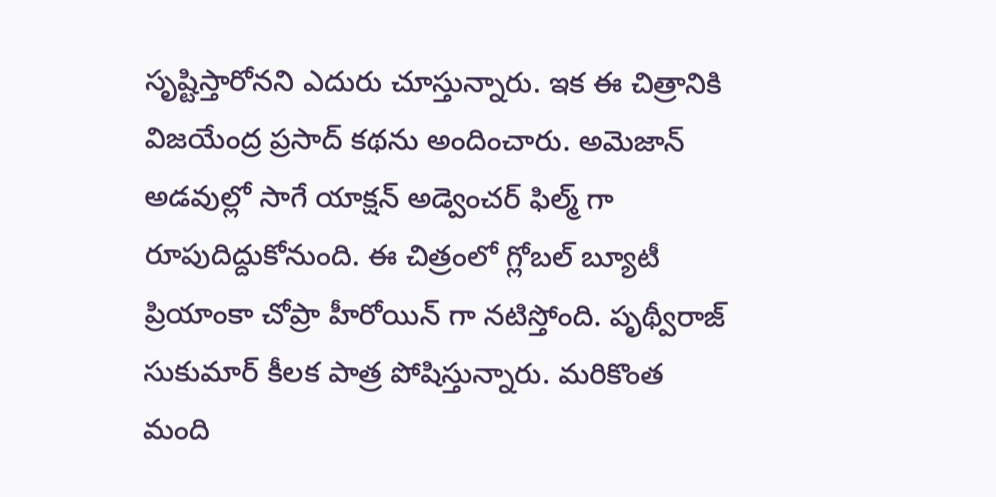సృష్టిస్తారోనని ఎదురు చూస్తున్నారు. ఇక ఈ చిత్రానికి విజయేంద్ర ప్రసాద్ కథను అందించారు. అమెజాన్ అడవుల్లో సాగే యాక్షన్ అడ్వెంచర్ ఫిల్మ్ గా రూపుదిద్దుకోనుంది. ఈ చిత్రంలో గ్లోబల్ బ్యూటీ ప్రియాంకా చోప్రా హీరోయిన్ గా నటిస్తోంది. పృథ్వీరాజ్ సుకుమార్ కీలక పాత్ర పోషిస్తున్నారు. మరికొంత మంది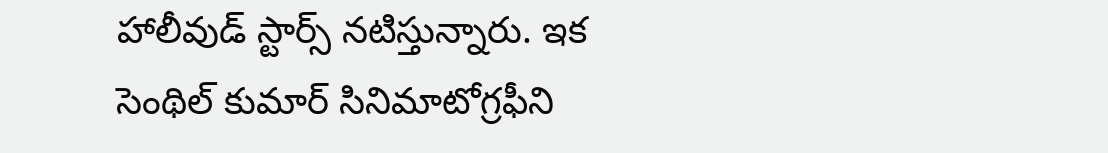హాలీవుడ్ స్టార్స్ నటిస్తున్నారు. ఇక సెంథిల్ కుమార్ సినిమాటోగ్రఫీని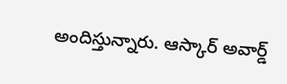అందిస్తున్నారు. ఆస్కార్ అవార్డ్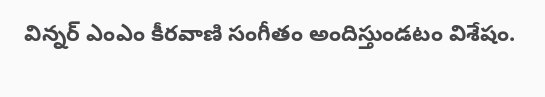విన్నర్ ఎంఎం కీరవాణి సంగీతం అందిస్తుండటం విశేషం.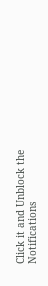Click it and Unblock the Notifications